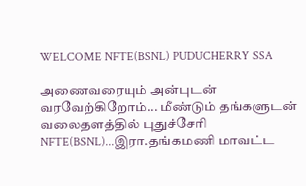WELCOME NFTE(BSNL) PUDUCHERRY SSA

அணைவரையும் அன்புடன் வரவேற்கிறோம்... மீண்டும் தங்களுடன் வலைதளத்தில் புதுச்சேரி NFTE(BSNL)...இரா.தங்கமணி மாவட்ட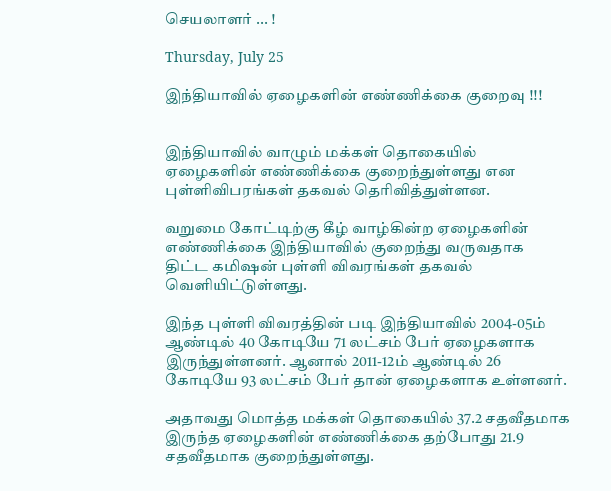செயலாளர் ... !

Thursday, July 25

இந்தியாவில் ஏழைகளின் எண்ணிக்கை குறைவு !!!


இந்தியாவில் வாழும் மக்கள் தொகையில் ஏழைகளின் எண்ணிக்கை குறைந்துள்ளது என புள்ளிவிபரங்கள் தகவல் தெரிவித்துள்ளன.

வறுமை கோட்டிற்கு கீழ் வாழ்கின்ற ஏழைகளின் எண்ணிக்கை இந்தியாவில் குறைந்து வருவதாக திட்ட கமிஷன் புள்ளி விவரங்கள் தகவல் வெளியிட்டுள்ளது.

இந்த புள்ளி விவரத்தின் படி இந்தியாவில் 2004-05ம் ஆண்டில் 40 கோடியே 71 லட்சம் பேர் ஏழைகளாக இருந்துள்ளனர். ஆனால் 2011-12ம் ஆண்டில் 26 கோடியே 93 லட்சம் பேர் தான் ஏழைகளாக உள்ளனர்.

அதாவது மொத்த மக்கள் தொகையில் 37.2 சதவீதமாக இருந்த ஏழைகளின் எண்ணிக்கை தற்போது 21.9 சதவீதமாக குறைந்துள்ளது.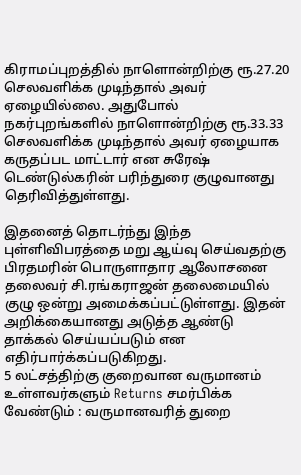கிராமப்புறத்தில் நாளொன்றிற்கு ரூ.27.20 செலவளிக்க முடிந்தால் அவர் ஏழையில்லை. அதுபோல் நகர்புறங்களில் நாளொன்றிற்கு ரூ.33.33 செலவளிக்க முடிந்தால் அவர் ஏழையாக கருதப்பட மாட்டார் என சுரேஷ் டெண்டுல்கரின் பரிந்துரை குழுவானது தெரிவித்துள்ளது.

இதனைத் தொடர்ந்து இந்த புள்ளிவிபரத்தை மறு ஆய்வு செய்வதற்கு பிரதமரின் பொருளாதார ஆலோசனை தலைவர் சி.ரங்கராஜன் தலைமையில் குழு ஒன்று அமைக்கப்பட்டுள்ளது. இதன் அறிக்கையானது அடுத்த ஆண்டு தாக்கல் செய்யப்படும் என எதிர்பார்க்கப்படுகிறது.
5 லட்சத்திற்கு குறைவான வருமானம் உள்ளவர்களும் Returns சமர்பிக்க வேண்டும் : வருமானவரித் துறை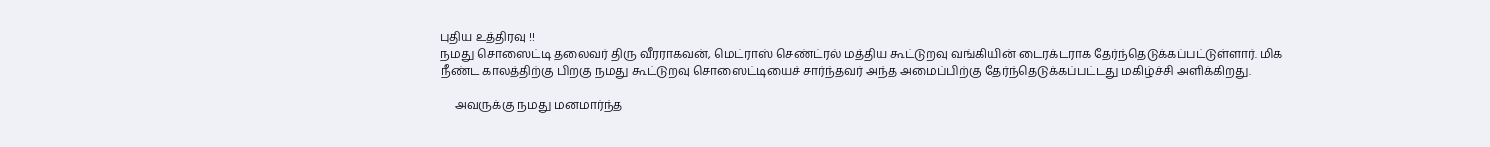புதிய உத்திரவு !!
நமது சொஸைட்டி தலைவர் திரு வீரராகவன், மெட்ராஸ் செண்ட்ரல் மத்திய கூட்டுறவு வங்கியின் டைரக்டராக தேர்ந்தெடுக்கப்பட்டுள்ளார். மிக நீண்ட காலத்திற்கு பிறகு நமது கூட்டுறவு சொஸைட்டியைச் சார்ந்தவர் அந்த அமைப்பிற்கு தேர்ந்தெடுக்கப்பட்டது மகிழ்ச்சி அளிக்கிறது.

     அவருக்கு நமது மனமார்ந்த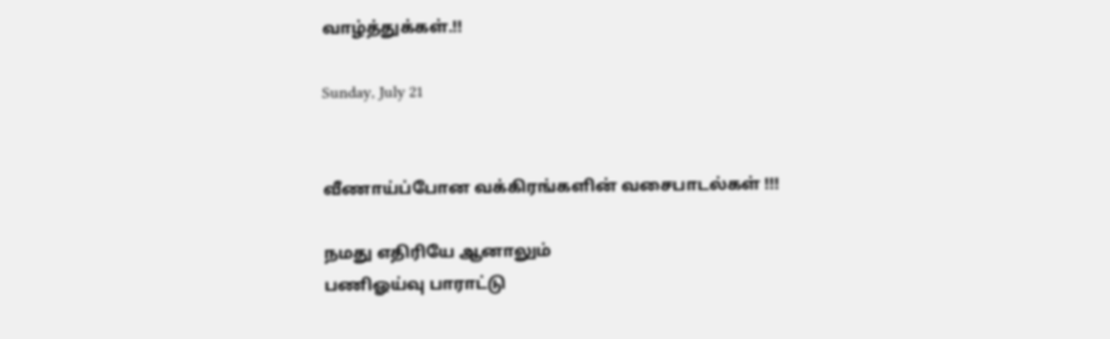வாழ்த்துக்கள்.!!

Sunday, July 21


வீணாய்ப்போன வக்கிரங்களின் வசைபாடல்கள் !!!

நமது எதிரியே ஆனாலும்
பணிஓய்வு பாராட்டு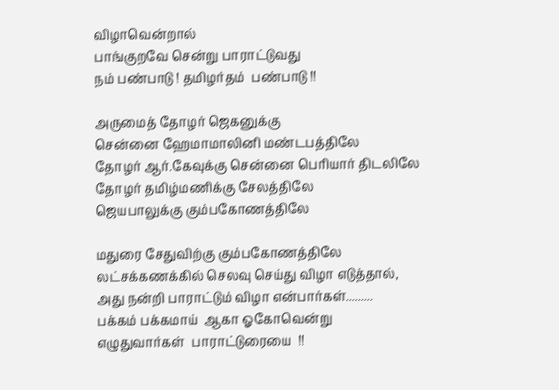விழாவென்றால்
பாங்குறவே சென்று பாராட்டுவது
நம் பண்பாடு ! தமிழர்தம்  பண்பாடு !!

அருமைத் தோழர் ஜெகனுக்கு
சென்னை ஹேமாமாலினி மண்டபத்திலே
தோழர் ஆர்.கேவுக்கு சென்னை பெரியார் திடலிலே
தோழர் தமிழ்மணிக்கு சேலத்திலே
ஜெயபாலுக்கு கும்பகோணத்திலே

மதுரை சேதுவிற்கு கும்பகோணத்திலே
லட்சக்கணக்கில் செலவு செய்து விழா எடுத்தால்,
அது நன்றி பாராட்டும் விழா என்பார்கள்.........
பக்கம் பக்கமாய்  ஆகா ஓகோவென்று
எழுதுவார்கள்  பாராட்டுரையை  !!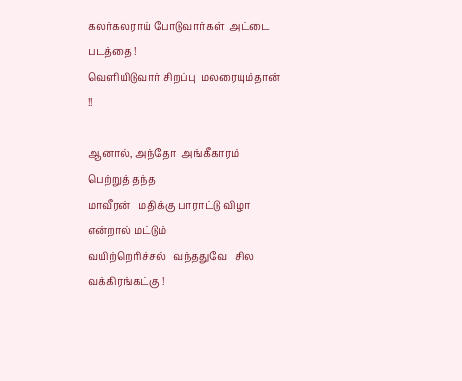கலர்கலராய் போடுவார்கள்  அட்டை படத்தை !
வெளியிடுவார் சிறப்பு  மலரையும்தான் !!

ஆனால், அந்தோ  அங்கீகாரம் பெற்றுத் தந்த
மாவீரன்   மதிக்கு பாராட்டு விழா என்றால் மட்டும்
வயிற்றெரிச்சல்   வந்ததுவே   சில வக்கிரங்கட்கு !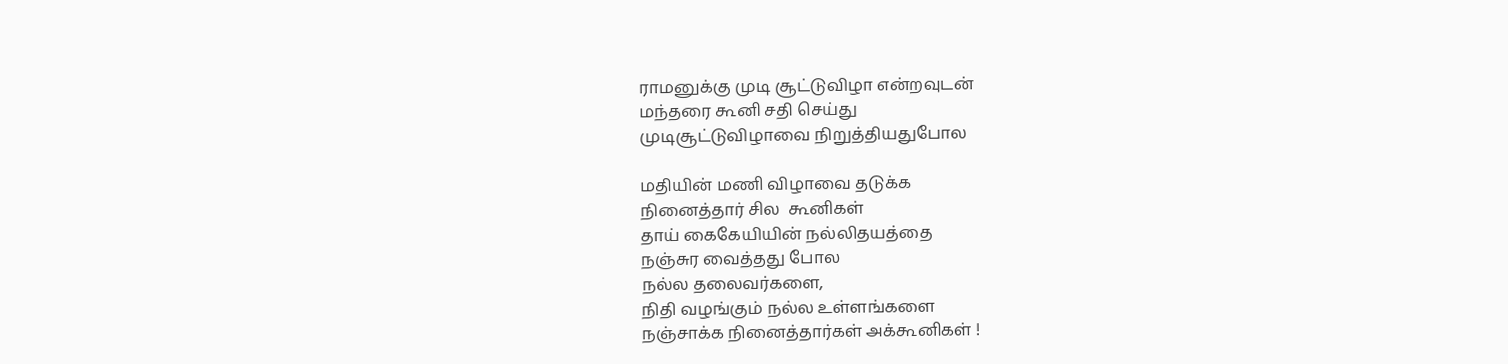ராமனுக்கு முடி சூட்டுவிழா என்றவுடன்
மந்தரை கூனி சதி செய்து
முடிசூட்டுவிழாவை நிறுத்தியதுபோல

மதியின் மணி விழாவை தடுக்க
நினைத்தார் சில  கூனிகள்
தாய் கைகேயியின் நல்லிதயத்தை
நஞ்சுர வைத்தது போல
நல்ல தலைவர்களை,
நிதி வழங்கும் நல்ல உள்ளங்களை
நஞ்சாக்க நினைத்தார்கள் அக்கூனிகள் !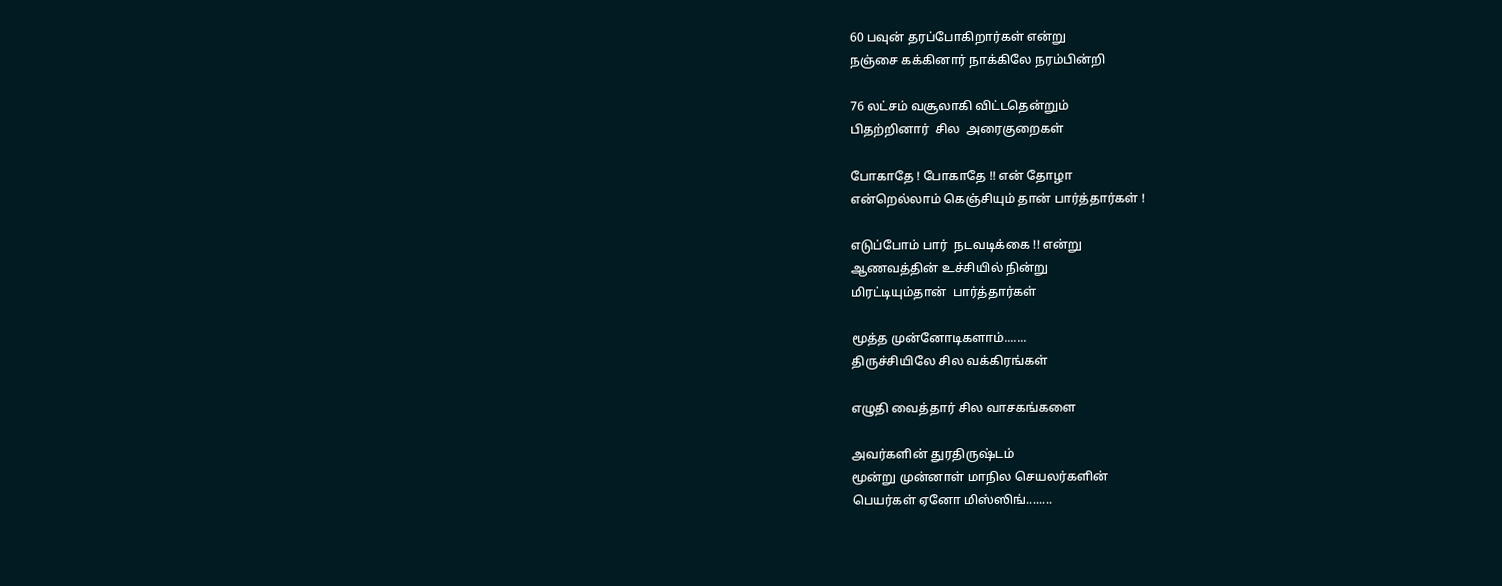60 பவுன் தரப்போகிறார்கள் என்று
நஞ்சை கக்கினார் நாக்கிலே நரம்பின்றி

76 லட்சம் வசூலாகி விட்டதென்றும்
பிதற்றினார்  சில  அரைகுறைகள்

போகாதே ! போகாதே !! என் தோழா
என்றெல்லாம் கெஞ்சியும் தான் பார்த்தார்கள் !

எடுப்போம் பார்  நடவடிக்கை !! என்று
ஆணவத்தின் உச்சியில் நின்று
மிரட்டியும்தான்  பார்த்தார்கள்

மூத்த முன்னோடிகளாம்.......
திருச்சியிலே சில வக்கிரங்கள்

எழுதி வைத்தார் சில வாசகங்களை

அவர்களின் துரதிருஷ்டம்
மூன்று முன்னாள் மாநில செயலர்களின்
பெயர்கள் ஏனோ மிஸ்ஸிங்........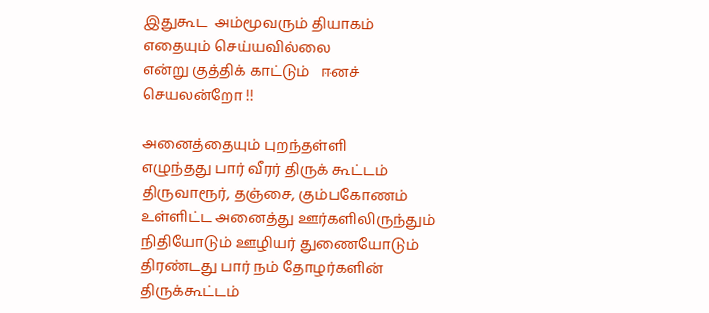இதுகூட  அம்மூவரும் தியாகம் எதையும் செய்யவில்லை
என்று குத்திக் காட்டும்   ஈனச் செயலன்றோ !!

அனைத்தையும் புறந்தள்ளி
எழுந்தது பார் வீரர் திருக் கூட்டம்
திருவாரூர், தஞ்சை, கும்பகோணம்
உள்ளிட்ட அனைத்து ஊர்களிலிருந்தும்
நிதியோடும் ஊழியர் துணையோடும்
திரண்டது பார் நம் தோழர்களின்  திருக்கூட்டம்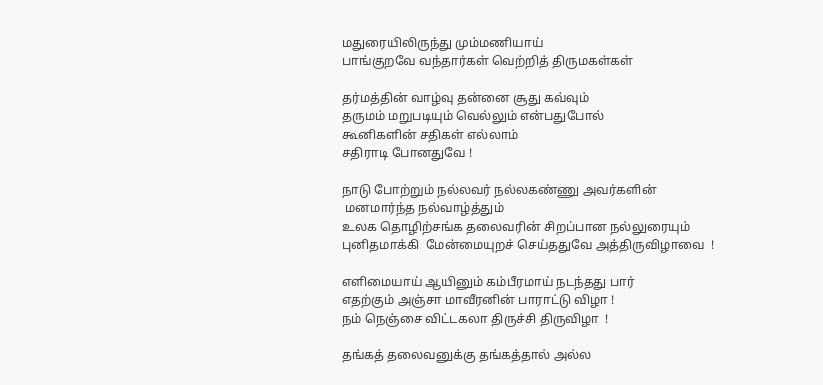மதுரையிலிருந்து மும்மணியாய்
பாங்குறவே வந்தார்கள் வெற்றித் திருமகள்கள்

தர்மத்தின் வாழ்வு தன்னை சூது கவ்வும்
தருமம் மறுபடியும் வெல்லும் என்பதுபோல்
கூனிகளின் சதிகள் எல்லாம்
சதிராடி போனதுவே !

நாடு போற்றும் நல்லவர் நல்லகண்ணு அவர்களின்
 மனமார்ந்த நல்வாழ்த்தும்
உலக தொழிற்சங்க தலைவரின் சிறப்பான நல்லுரையும்
புனிதமாக்கி  மேன்மையுறச் செய்ததுவே அத்திருவிழாவை  !

எளிமையாய் ஆயினும் கம்பீரமாய் நடந்தது பார்
எதற்கும் அஞ்சா மாவீரனின் பாராட்டு விழா !
நம் நெஞ்சை விட்டகலா திருச்சி திருவிழா  !

தங்கத் தலைவனுக்கு தங்கத்தால் அல்ல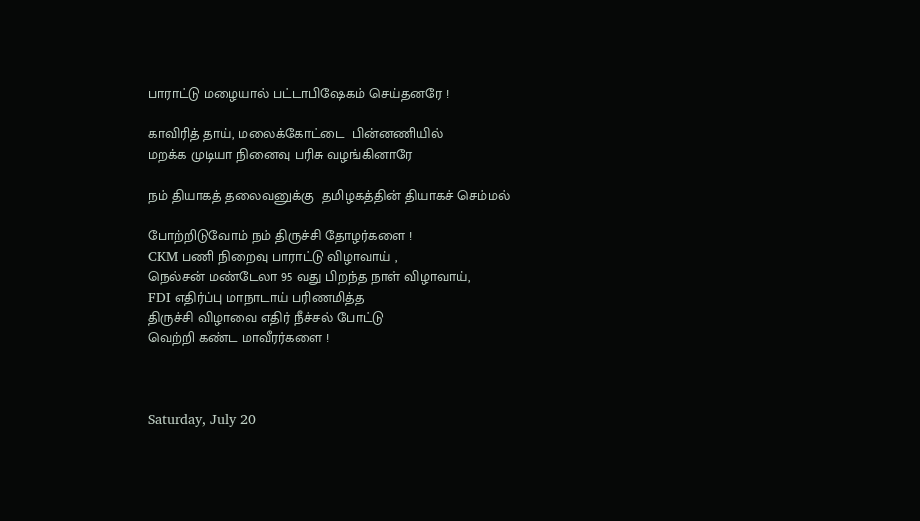பாராட்டு மழையால் பட்டாபிஷேகம் செய்தனரே !

காவிரித் தாய், மலைக்கோட்டை  பின்னணியில்
மறக்க முடியா நினைவு பரிசு வழங்கினாரே

நம் தியாகத் தலைவனுக்கு  தமிழகத்தின் தியாகச் செம்மல்

போற்றிடுவோம் நம் திருச்சி தோழர்களை !
CKM பணி நிறைவு பாராட்டு விழாவாய் ,
நெல்சன் மண்டேலா 95 வது பிறந்த நாள் விழாவாய்,
FDI எதிர்ப்பு மாநாடாய் பரிணமித்த
திருச்சி விழாவை எதிர் நீச்சல் போட்டு
வெற்றி கண்ட மாவீரர்களை !



Saturday, July 20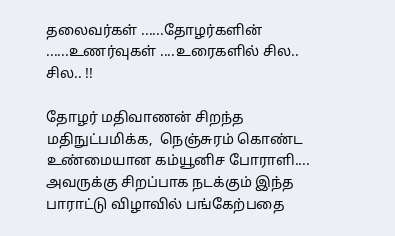தலைவர்கள் ......தோழர்களின் ......உணர்வுகள் ....உரைகளில் சில.. சில.. !!

தோழர் மதிவாணன் சிறந்த மதிநுட்பமிக்க,  நெஞ்சுரம் கொண்ட  உண்மையான கம்யூனிச போராளி.... அவருக்கு சிறப்பாக நடக்கும் இந்த பாராட்டு விழாவில் பங்கேற்பதை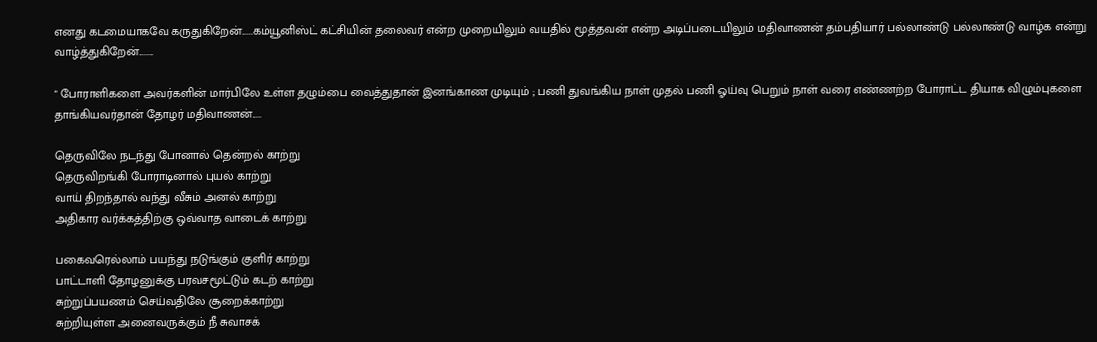எனது கடமையாகவே கருதுகிறேன்......கம்யூனிஸ்ட் கட்சியின் தலைவர் என்ற முறையிலும் வயதில் மூத்தவன் என்ற அடிப்படையிலும் மதிவாணன் தம்பதியார் பல்லாண்டு பல்லாண்டு வாழ்க என்று வாழ்த்துகிறேன்........

" போராளிகளை அவர்களின் மார்பிலே உள்ள தழும்பை வைத்துதான் இனங்காண முடியும் ; பணி துவங்கிய நாள் முதல் பணி ஓய்வு பெறும் நாள் வரை எண்ணற்ற போராட்ட தியாக விழும்புகளை தாங்கியவர்தான் தோழர் மதிவாணன்.....

தெருவிலே நடந்து போனால் தென்றல் காற்று
தெருவிறங்கி போராடினால் புயல் காற்று
வாய் திறந்தால் வந்து வீசும் அனல் காற்று
அதிகார வர்க்கத்திற்கு ஒவ்வாத வாடைக் காற்று

பகைவரெல்லாம் பயந்து நடுங்கும் குளிர் காற்று
பாட்டாளி தோழனுக்கு பரவசமூட்டும் கடற் காற்று
சுற்றுப்பயணம் செய்வதிலே சூறைக்காற்று
சுற்றியுள்ள அனைவருக்கும் நீ சுவாசக்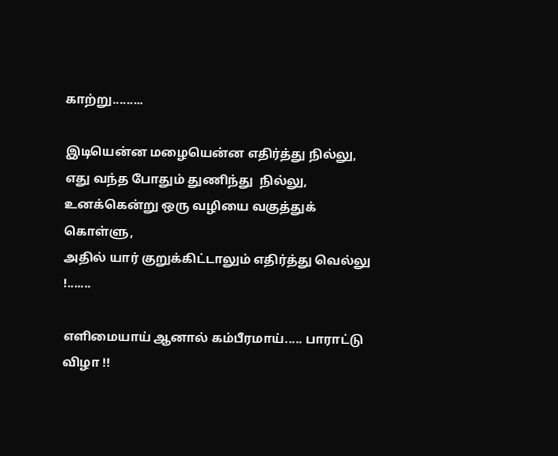காற்று.........

இடியென்ன மழையென்ன எதிர்த்து நில்லு,
எது வந்த போதும் துணிந்து  நில்லு,
உனக்கென்று ஒரு வழியை வகுத்துக் கொள்ளு,
அதில் யார் குறுக்கிட்டாலும் எதிர்த்து வெல்லு !.......

எளிமையாய் ஆனால் கம்பீரமாய்..... பாராட்டு விழா !!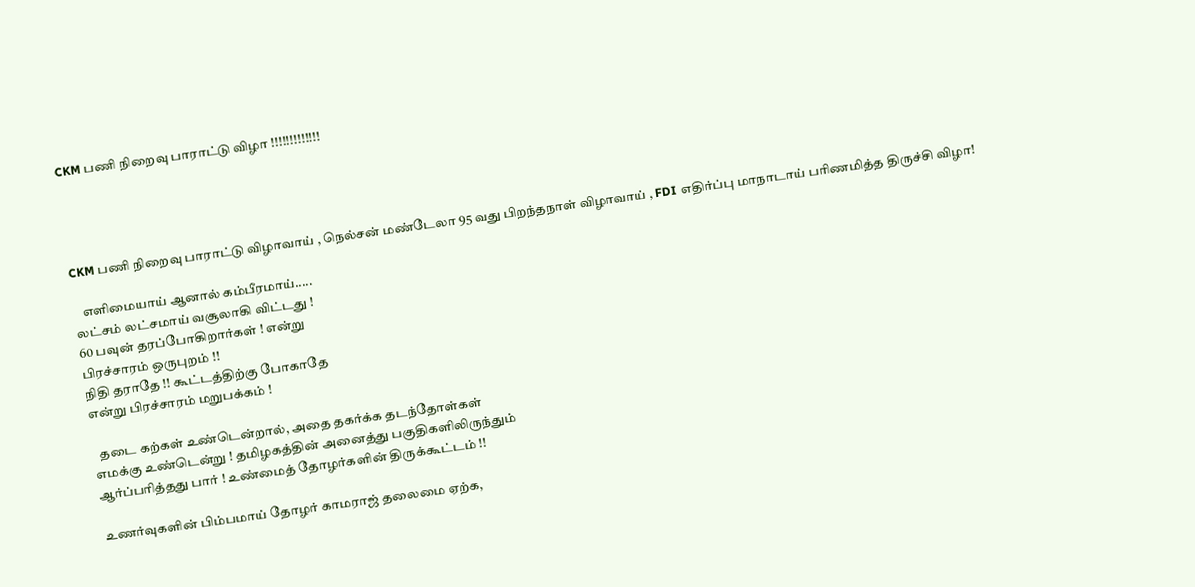CKM பணி நிறைவு பாராட்டு விழா !!!!!!!!!!!!!




CKM பணி நிறைவு பாராட்டு விழாவாய் , நெல்சன் மண்டேலா 95 வது பிறந்தநாள் விழாவாய் , FDI எதிர்ப்பு மாநாடாய் பரிணமித்த திருச்சி விழா!

   எளிமையாய் ஆனால் கம்பீரமாய்.....
லட்சம் லட்சமாய் வசூலாகி விட்டது !
60 பவுன் தரப்போகிறார்கள் ! என்று
பிரச்சாரம் ஒருபுறம் !!
நிதி தராதே !! கூட்டத்திற்கு போகாதே
என்று பிரச்சாரம் மறுபக்கம் !

  தடை கற்கள் உண்டென்றால், அதை தகர்க்க தடந்தோள்கள்
எமக்கு உண்டென்று ! தமிழகத்தின் அனைத்து பகுதிகளிலிருந்தும்
ஆர்ப்பரித்தது பார் ! உண்மைத் தோழர்களின் திருக்கூட்டம் !!

உணர்வுகளின் பிம்பமாய் தோழர் காமராஜ் தலைமை ஏற்க,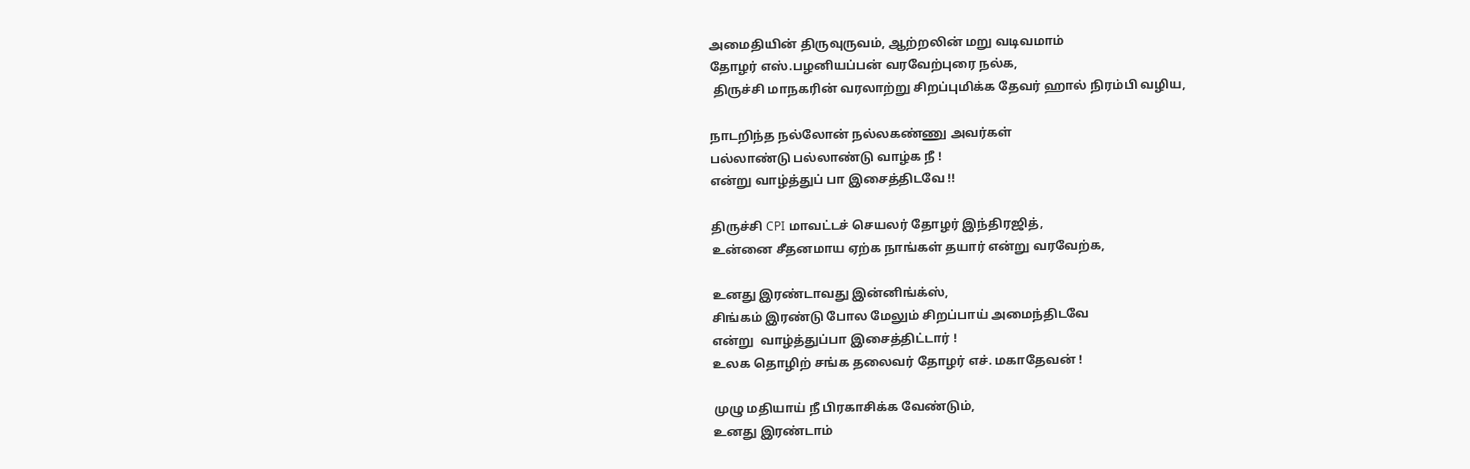அமைதியின் திருவுருவம், ஆற்றலின் மறு வடிவமாம்
தோழர் எஸ்.பழனியப்பன் வரவேற்புரை நல்க,
 திருச்சி மாநகரின் வரலாற்று சிறப்புமிக்க தேவர் ஹால் நிரம்பி வழிய,

நாடறிந்த நல்லோன் நல்லகண்ணு அவர்கள்
பல்லாண்டு பல்லாண்டு வாழ்க நீ !
என்று வாழ்த்துப் பா இசைத்திடவே !!

திருச்சி CPI மாவட்டச் செயலர் தோழர் இந்திரஜித்,
உன்னை சீதனமாய ஏற்க நாங்கள் தயார் என்று வரவேற்க,

உனது இரண்டாவது இன்னிங்க்ஸ்,
சிங்கம் இரண்டு போல மேலும் சிறப்பாய் அமைந்திடவே
என்று  வாழ்த்துப்பா இசைத்திட்டார் !
உலக தொழிற் சங்க தலைவர் தோழர் எச். மகாதேவன் !

முழு மதியாய் நீ பிரகாசிக்க வேண்டும்,
உனது இரண்டாம்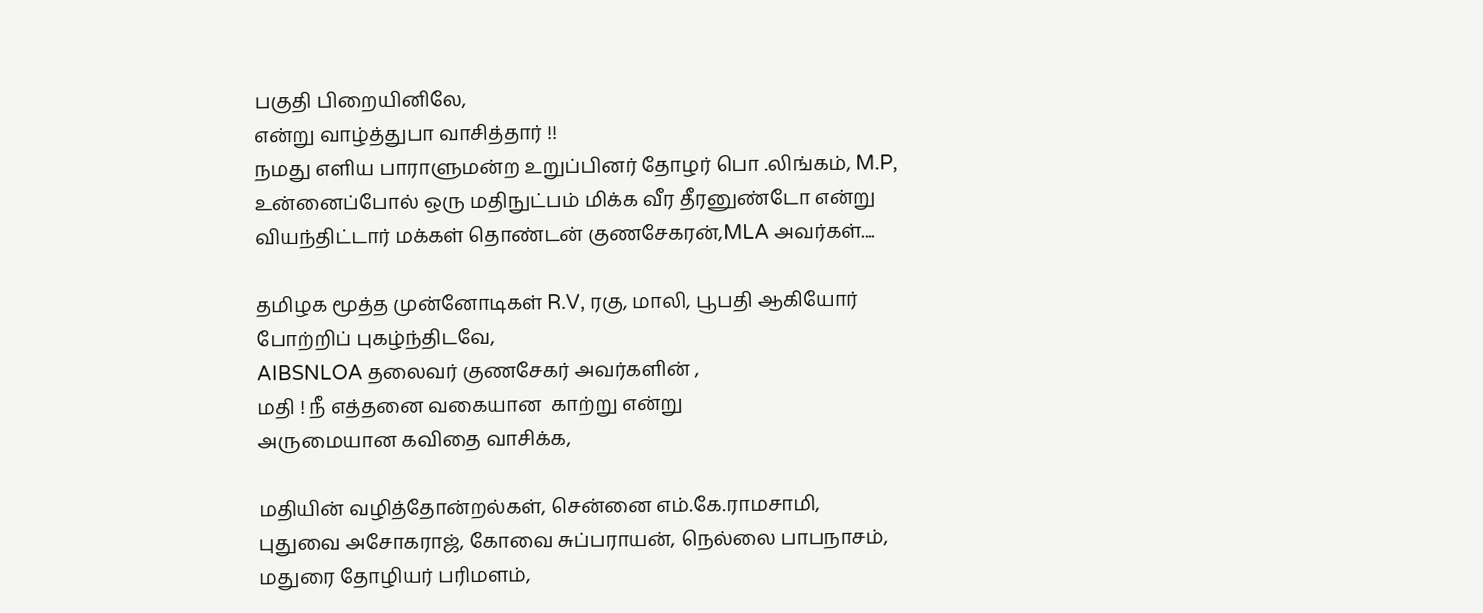பகுதி பிறையினிலே,
என்று வாழ்த்துபா வாசித்தார் !!
நமது எளிய பாராளுமன்ற உறுப்பினர் தோழர் பொ .லிங்கம், M.P,
உன்னைப்போல் ஒரு மதிநுட்பம் மிக்க வீர தீரனுண்டோ என்று
வியந்திட்டார் மக்கள் தொண்டன் குணசேகரன்,MLA அவர்கள்....

தமிழக மூத்த முன்னோடிகள் R.V, ரகு, மாலி, பூபதி ஆகியோர்
போற்றிப் புகழ்ந்திடவே,
AIBSNLOA தலைவர் குணசேகர் அவர்களின் ,
மதி ! நீ எத்தனை வகையான  காற்று என்று
அருமையான கவிதை வாசிக்க,

மதியின் வழித்தோன்றல்கள், சென்னை எம்.கே.ராமசாமி,
புதுவை அசோகராஜ், கோவை சுப்பராயன், நெல்லை பாபநாசம்,
மதுரை தோழியர் பரிமளம்,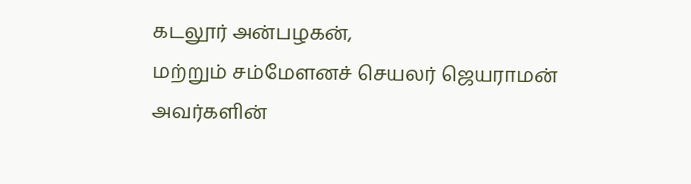கடலூர் அன்பழகன்,
மற்றும் சம்மேளனச் செயலர் ஜெயராமன் அவர்களின்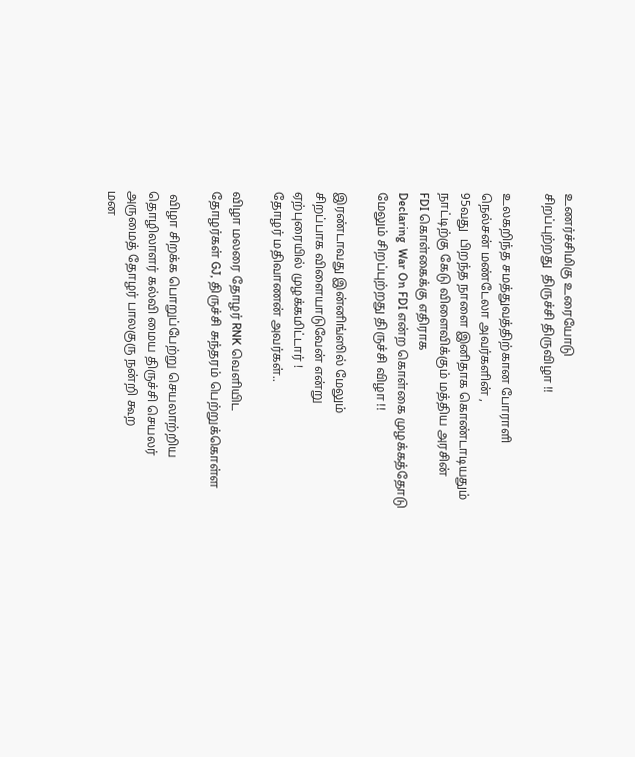உணர்ச்சிமிகு உரையோடு
சிறப்புற்றது  திருச்சி திருவிழா !!

உலகறிந்த சமத்துவத்திற்கான போராளி
நெல்சன் மண்டேலா அவர்களின் ,
95வது  பிறந்த நாளை இனிதாக கொண்டாடியதும்
நாட்டிற்கு கேடு விளைவிக்கும் மத்திய அரசின்
FDI கொள்கைக்கு எதிராக
Declaring  War On FDI என்ற கொள்கை முழக்கத்தோடு
மேலும் சிறப்புற்றது திருச்சி விழா !!

இரண்டாவது இன்னிங்ஸில் மேலும்
சிறப்பாக விளையாடுவேன் என்று
ஏற்புரையில் முழக்கமிட்டார் !
தோழர் மதிவாணன் அவர்கள்..

விழா மலரை தோழர் RNK வெளியிட
தோழர்கள் GJ, திருச்சி சுந்தரம் பெற்றுக்கொள்ள

 விழா சிறக்க பொறுப்பேற்று செயலாற்றிய
தொழிலாளர் கல்வி மைய திருச்சி செயலர்
அருமைத் தோழர் பாலகுரு நன்றி கூற
மன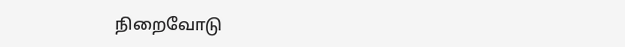நிறைவோடு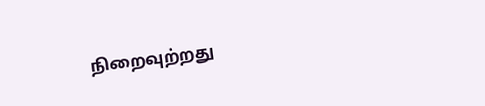நிறைவுற்றது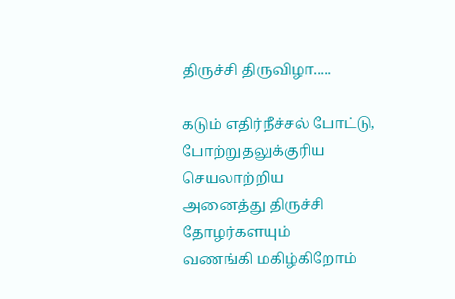திருச்சி திருவிழா.....

கடும் எதிர்நீச்சல் போட்டு,
போற்றுதலுக்குரிய செயலாற்றிய
அனைத்து திருச்சி தோழர்களயும்
வணங்கி மகிழ்கிறோம்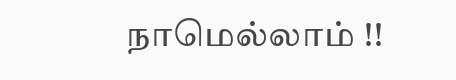நாமெல்லாம் !!